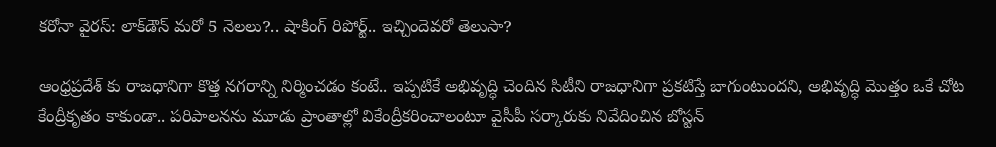కరోనా వైరస్: లాక్‌డౌన్ మరో 5 నెలలు?.. షాకింగ్ రిపోర్ట్.. ఇచ్చిందెవరో తెలుసా?

ఆంధ్రప్రదేశ్ కు రాజధానిగా కొత్త నగరాన్ని నిర్మించడం కంటే.. ఇప్పటికే అభివృద్ధి చెందిన సిటీని రాజధానిగా ప్రకటిస్తే బాగుంటుందని, అభివృద్ధి మొత్తం ఒకే చోట కేంద్రీకృతం కాకుండా.. పరిపాలనను మూడు ప్రాంతాల్లో వికేంద్రీకరించాలంటూ వైసీపీ సర్కారుకు నివేదించిన బోస్టన్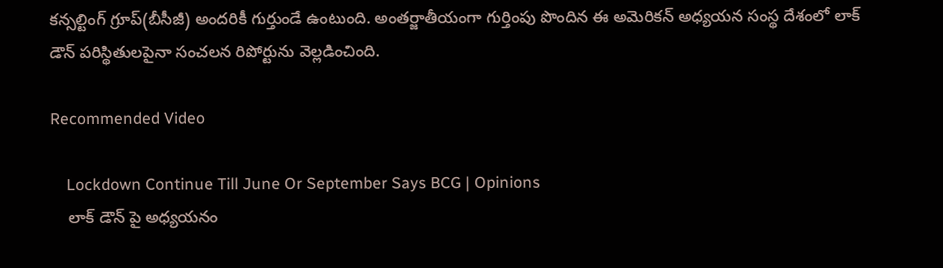కన్సల్టింగ్ గ్రూప్(బీసీజీ) అందరికీ గుర్తుండే ఉంటుంది. అంతర్జాతీయంగా గుర్తింపు పొందిన ఈ అమెరికన్ అధ్యయన సంస్థ దేశంలో లాక్ డౌన్ పరిస్థితులపైనా సంచలన రిపోర్టును వెల్లడించింది.

Recommended Video

    Lockdown Continue Till June Or September Says BCG | Opinions
    లాక్ డౌన్ పై అధ్యయనం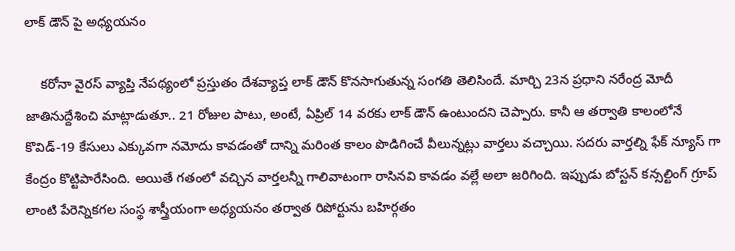లాక్ డౌన్ పై అధ్యయనం

    కరోనా వైరస్ వ్యాప్తి నేపథ్యంలో ప్రస్తుతం దేశవ్యాప్త లాక్ డౌన్ కొనసాగుతున్న సంగతి తెలిసిందే. మార్చి 23న ప్రధాని నరేంద్ర మోదీ జాతినుద్దేశించి మాట్లాడుతూ.. 21 రోజుల పాటు, అంటే, ఏప్రిల్ 14 వరకు లాక్ డౌన్ ఉంటుందని చెప్పారు. కానీ ఆ తర్వాతి కాలంలోనే కొవిడ్-19 కేసులు ఎక్కువగా నమోదు కావడంతో దాన్ని మరింత కాలం పొడిగించే వీలున్నట్లు వార్తలు వచ్చాయి. సదరు వార్తల్ని ఫేక్ న్యూస్ గా కేంద్రం కొట్టిపారేసింది. అయితే గతంలో వచ్చిన వార్తలన్నీ గాలివాటంగా రాసినవి కావడం వల్లే అలా జరిగింది. ఇప్పుడు బోస్టన్ కన్సల్టింగ్ గ్రూప్ లాంటి పేరెన్నికగల సంస్థ శాస్త్రీయంగా అధ్యయనం తర్వాత రిపోర్టును బహిర్గతం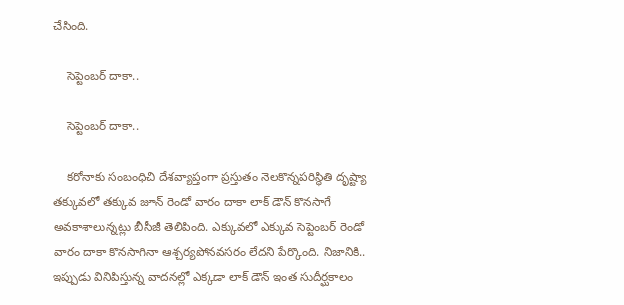చేసింది.

    సెప్టెంబర్ దాకా..

    సెప్టెంబర్ దాకా..

    కరోనాకు సంబంధిచి దేశవ్యాప్తంగా ప్రస్తుతం నెలకొన్నపరిస్థితి దృష్ట్యా తక్కువలో తక్కువ జూన్ రెండో వారం దాకా లాక్ డౌన్ కొనసాగే అవకాశాలున్నట్లు బీసీజీ తెలిపింది. ఎక్కువలో ఎక్కువ సెప్టెంబర్ రెండో వారం దాకా కొనసాగినా ఆశ్చర్యపోనవసరం లేదని పేర్కొంది. నిజానికి.. ఇప్పుడు వినిపిస్తున్న వాదనల్లో ఎక్కడా లాక్ డౌన్ ఇంత సుదీర్ఘకాలం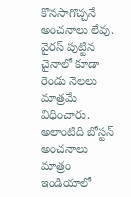కొనసాగొచ్చనే అంచనాలు లేవు. వైరస్ పుట్టిన చైనాలో కూడా రెండు నెలలు మాత్రమే విధించారు. అలాంటిది బోస్టన్ అంచనాలు మాత్రం ఇండియాలో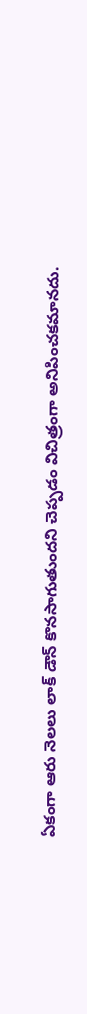ఏకంగా ఆరు నెలలు లాక్ డౌన్ కొనసాగుతుందని చెప్పడం విచిత్రంగా అనిపించకమానదు.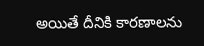అయితే దీనికి కారణాలను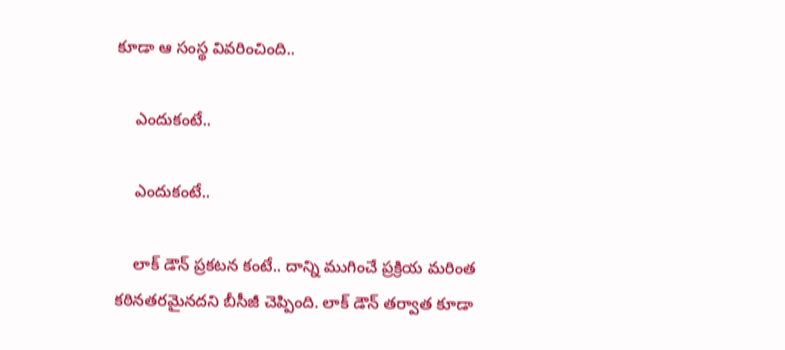కూడా ఆ సంస్థ వివరించింది..

    ఎందుకంటే..

    ఎందుకంటే..

    లాక్ డౌన్ ప్రకటన కంటే.. దాన్ని ముగించే ప్రక్రియ మరింత కఠినతరమైనదని బీసీజీ చెప్పింది. లాక్ డౌన్ తర్వాత కూడా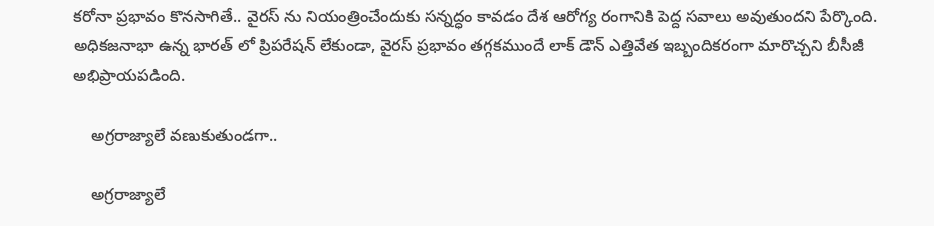కరోనా ప్రభావం కొనసాగితే.. వైరస్ ను నియంత్రించేందుకు సన్నద్ధం కావడం దేశ ఆరోగ్య రంగానికి పెద్ద సవాలు అవుతుందని పేర్కొంది. అధికజనాభా ఉన్న భారత్ లో ప్రిపరేషన్ లేకుండా, వైరస్ ప్రభావం తగ్గకముందే లాక్ డౌన్ ఎత్తివేత ఇబ్బందికరంగా మారొచ్చని బీసీజీ అభిప్రాయపడింది.

    అగ్రరాజ్యాలే వణుకుతుండగా..

    అగ్రరాజ్యాలే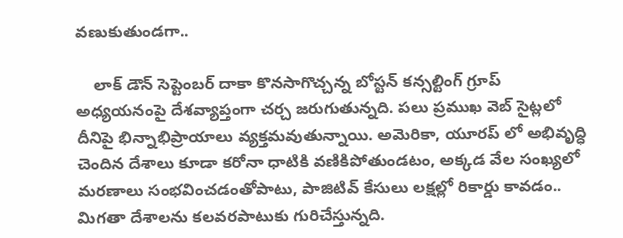వణుకుతుండగా..

    లాక్ డౌన్ సెప్టెంబర్ దాకా కొనసాగొచ్చన్న బోస్టన్ కన్సల్టింగ్ గ్రూప్ అధ్యయనంపై దేశవ్యాప్తంగా చర్చ జరుగుతున్నది. పలు ప్రముఖ వెబ్ సైట్లలో దీనిపై భిన్నాభిప్రాయాలు వ్యక్తమవుతున్నాయి. అమెరికా, యూరప్ లో అభివృద్ధి చెందిన దేశాలు కూడా కరోనా ధాటికి వణికిపోతుండటం, అక్కడ వేల సంఖ్యలో మరణాలు సంభవించడంతోపాటు, పాజిటివ్ కేసులు లక్షల్లో రికార్డు కావడం.. మిగతా దేశాలను కలవరపాటుకు గురిచేస్తున్నది.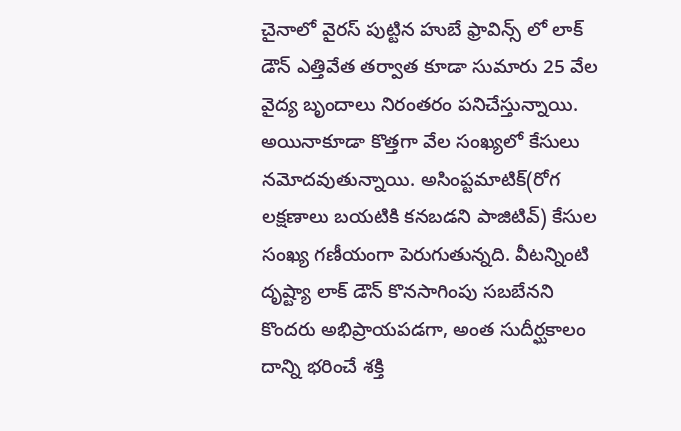చైనాలో వైరస్ పుట్టిన హుబే ఫ్రావిన్స్ లో లాక్ డౌన్ ఎత్తివేత తర్వాత కూడా సుమారు 25 వేల వైద్య బృందాలు నిరంతరం పనిచేస్తున్నాయి. అయినాకూడా కొత్తగా వేల సంఖ్యలో కేసులు నమోదవుతున్నాయి. అసింప్టమాటిక్(రోగ లక్షణాలు బయటికి కనబడని పాజిటివ్) కేసుల సంఖ్య గణీయంగా పెరుగుతున్నది. వీటన్నింటి దృష్ట్యా లాక్ డౌన్ కొనసాగింపు సబబేనని కొందరు అభిప్రాయపడగా, అంత సుదీర్ఘకాలం దాన్ని భరించే శక్తి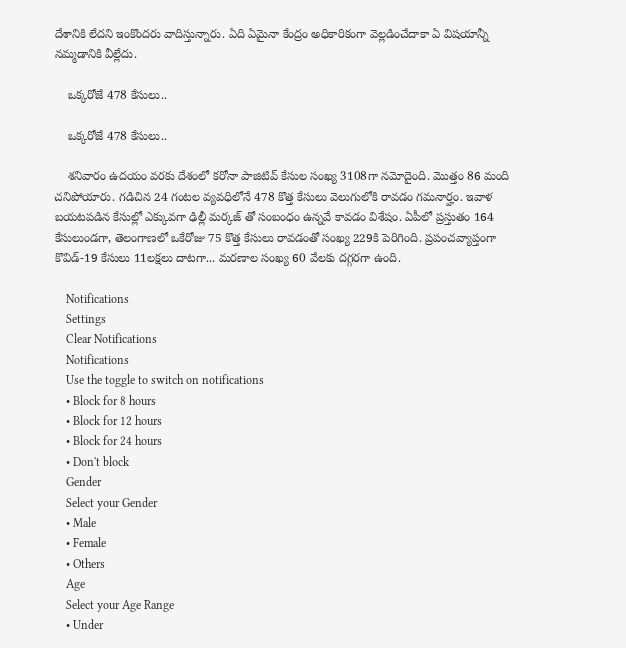దేశానికి లేదని ఇంకొందరు వాదిస్తున్నారు. ఏది ఏమైనా కేంద్రం అధికారికంగా వెల్లడించేదాకా ఏ విషయాన్నీ నమ్మడానికి వీల్లేదు.

    ఒక్కరోజే 478 కేసులు..

    ఒక్కరోజే 478 కేసులు..

    శనివారం ఉదయం వరకు దేశంలో కరోనా పాజిటివ్ కేసుల సంఖ్య 3108గా నమోదైంది. మొత్తం 86 మంది చనిపోయారు. గడిచిన 24 గంటల వ్యవధిలోనే 478 కొత్త కేసులు వెలుగులోకి రావడం గమనార్హం. ఇవాళ బయటపడిన కేసుల్లో ఎక్కువగా ఢిల్లీ మర్కజ్ తో సంబంధం ఉన్నవే కావడం విశేషం. ఏపీలో ప్రస్తుతం 164 కేసులుండగా, తెలంగాణలో ఒకేరోజు 75 కొత్త కేసులు రావడంతో సంఖ్య 229కి పెరిగింది. ప్రపంచవ్యాప్తంగా కొవిడ్-19 కేసులు 11లక్షలు దాటగా... మరణాల సంఖ్య 60 వేలకు దగ్గరగా ఉంది.

    Notifications
    Settings
    Clear Notifications
    Notifications
    Use the toggle to switch on notifications
    • Block for 8 hours
    • Block for 12 hours
    • Block for 24 hours
    • Don't block
    Gender
    Select your Gender
    • Male
    • Female
    • Others
    Age
    Select your Age Range
    • Under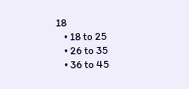18
    • 18 to 25
    • 26 to 35
    • 36 to 45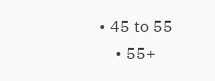• 45 to 55
    • 55+